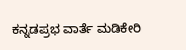ಕನ್ನಡಪ್ರಭ ವಾರ್ತೆ ಮಡಿಕೇರಿ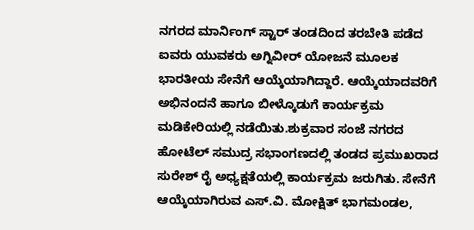ನಗರದ ಮಾರ್ನಿಂಗ್ ಸ್ಟಾರ್ ತಂಡದಿಂದ ತರಬೇತಿ ಪಡೆದ ಐವರು ಯುವಕರು ಅಗ್ನಿವೀರ್ ಯೋಜನೆ ಮೂಲಕ ಭಾರತೀಯ ಸೇನೆಗೆ ಆಯ್ಕೆಯಾಗಿದ್ದಾರೆ. ಆಯ್ಕೆಯಾದವರಿಗೆ ಅಭಿನಂದನೆ ಹಾಗೂ ಬೀಳ್ಕೊಡುಗೆ ಕಾರ್ಯಕ್ರಮ ಮಡಿಕೇರಿಯಲ್ಲಿ ನಡೆಯಿತು.ಶುಕ್ರವಾರ ಸಂಜೆ ನಗರದ ಹೋಟೆಲ್ ಸಮುದ್ರ ಸಭಾಂಗಣದಲ್ಲಿ ತಂಡದ ಪ್ರಮುಖರಾದ ಸುರೇಶ್ ರೈ ಅಧ್ಯಕ್ಷತೆಯಲ್ಲಿ ಕಾರ್ಯಕ್ರಮ ಜರುಗಿತು. ಸೇನೆಗೆ ಆಯ್ಕೆಯಾಗಿರುವ ಎಸ್.ವಿ. ಮೋಕ್ಷಿತ್ ಭಾಗಮಂಡಲ,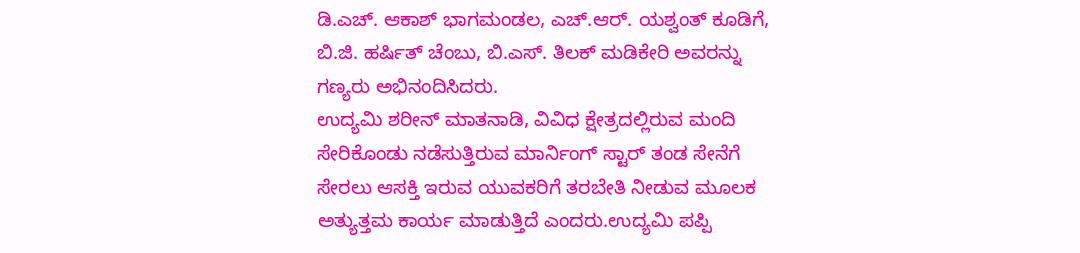ಡಿ.ಎಚ್. ಆಕಾಶ್ ಭಾಗಮಂಡಲ, ಎಚ್.ಆರ್. ಯಶ್ವಂತ್ ಕೂಡಿಗೆ, ಬಿ.ಜಿ. ಹರ್ಷಿತ್ ಚೆಂಬು, ಬಿ.ಎಸ್. ತಿಲಕ್ ಮಡಿಕೇರಿ ಅವರನ್ನು ಗಣ್ಯರು ಅಭಿನಂದಿಸಿದರು.
ಉದ್ಯಮಿ ಶರೀನ್ ಮಾತನಾಡಿ, ವಿವಿಧ ಕ್ಷೇತ್ರದಲ್ಲಿರುವ ಮಂದಿ ಸೇರಿಕೊಂಡು ನಡೆಸುತ್ತಿರುವ ಮಾರ್ನಿಂಗ್ ಸ್ಟಾರ್ ತಂಡ ಸೇನೆಗೆ ಸೇರಲು ಆಸಕ್ತಿ ಇರುವ ಯುವಕರಿಗೆ ತರಬೇತಿ ನೀಡುವ ಮೂಲಕ ಅತ್ಯುತ್ತಮ ಕಾರ್ಯ ಮಾಡುತ್ತಿದೆ ಎಂದರು.ಉದ್ಯಮಿ ಪಪ್ಪಿ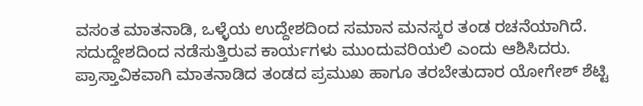ವಸಂತ ಮಾತನಾಡಿ, ಒಳ್ಳೆಯ ಉದ್ದೇಶದಿಂದ ಸಮಾನ ಮನಸ್ಕರ ತಂಡ ರಚನೆಯಾಗಿದೆ. ಸದುದ್ದೇಶದಿಂದ ನಡೆಸುತ್ತಿರುವ ಕಾರ್ಯಗಳು ಮುಂದುವರಿಯಲಿ ಎಂದು ಆಶಿಸಿದರು.
ಪ್ರಾಸ್ತಾವಿಕವಾಗಿ ಮಾತನಾಡಿದ ತಂಡದ ಪ್ರಮುಖ ಹಾಗೂ ತರಬೇತುದಾರ ಯೋಗೇಶ್ ಶೆಟ್ಟಿ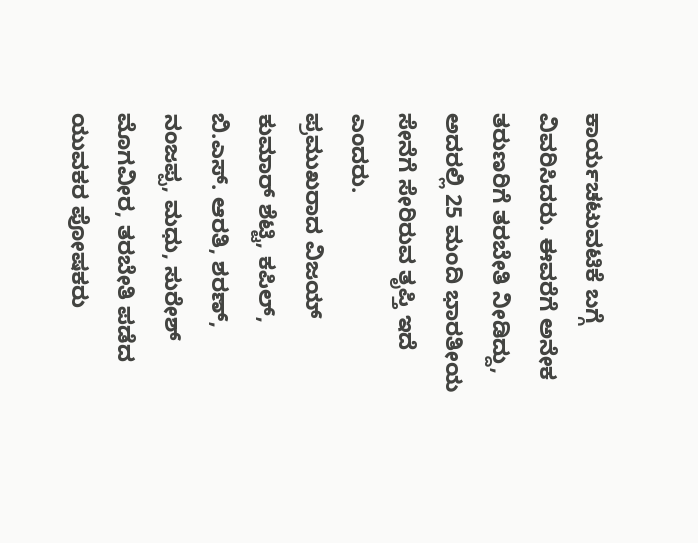ಕಾರ್ಯಚಟುವಟಿಕೆ ಬಗ್ಗೆ ವಿವರಿಸಿದರು. ಈವರೆಗೆ ಅನೇಕ ತರುಣರಿಗೆ ತರಬೇತಿ ನೀಡಿದ್ದು, ಅದರಲ್ಲಿ 25 ಮಂದಿ ಭಾರತೀಯ ಸೇನೆಗೆ ಸೇರಿರುವ ತೃಪ್ತಿ ಇದೆ ಎಂದರು.
ಪ್ರಮುಖರಾದ ವಿಜಯ್ ಕುಮಾರ್ ಶೆಟ್ಟಿ, ಕಪಿಲ್, ಬಿ.ಎಸ್. ಆರತಿ, ಶರಣ್, ನಂಜಪ್ಪ, ಮಧು, ಸುರೇಶ್ ಮೊಗವೀರ, ತರಬೇತಿ ಪಡೆದ ಯುವಕರ ಪೋಷಕರು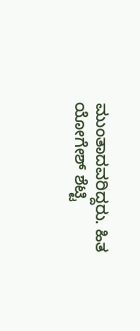ಮುಂತಾದವರಿದ್ದರು. ಹಿತ ಯೋಗೇಶ್ ಶೆಟ್ಟಿ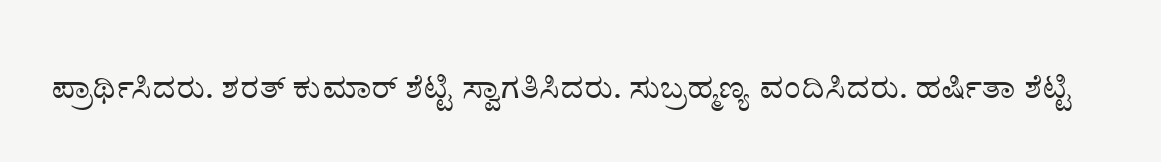ಪ್ರಾರ್ಥಿಸಿದರು. ಶರತ್ ಕುಮಾರ್ ಶೆಟ್ಟಿ ಸ್ವಾಗತಿಸಿದರು. ಸುಬ್ರಹ್ಮಣ್ಯ ವಂದಿಸಿದರು. ಹರ್ಷಿತಾ ಶೆಟ್ಟಿ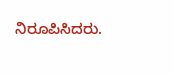ನಿರೂಪಿಸಿದರು.